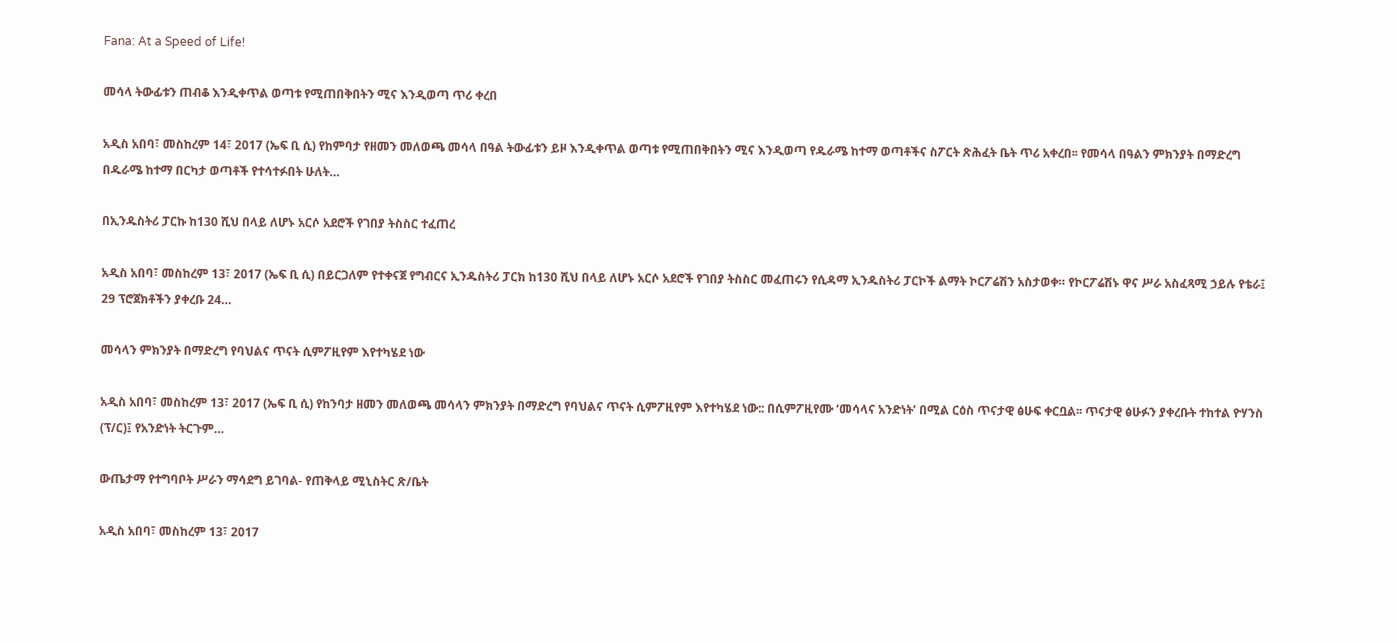Fana: At a Speed of Life!

መሳላ ትውፊቱን ጠብቆ እንዲቀጥል ወጣቱ የሚጠበቅበትን ሚና እንዲወጣ ጥሪ ቀረበ

አዲስ አበባ፣ መስከረም 14፣ 2017 (ኤፍ ቢ ሲ) የከምባታ የዘመን መለወጫ መሳላ በዓል ትውፊቱን ይዞ እንዲቀጥል ወጣቱ የሚጠበቅበትን ሚና እንዲወጣ የዱራሜ ከተማ ወጣቶችና ስፖርት ጽሕፈት ቤት ጥሪ አቀረበ፡፡ የመሳላ በዓልን ምክንያት በማድረግ በዱራሜ ከተማ በርካታ ወጣቶች የተሳተፉበት ሁለት…

በኢንዱስትሪ ፓርኩ ከ130 ሺህ በላይ ለሆኑ አርሶ አደሮች የገበያ ትስስር ተፈጠረ

አዲስ አበባ፣ መስከረም 13፣ 2017 (ኤፍ ቢ ሲ) በይርጋለም የተቀናጀ የግብርና ኢንዱስትሪ ፓርክ ከ130 ሺህ በላይ ለሆኑ አርሶ አደሮች የገበያ ትስስር መፈጠሩን የሲዳማ ኢንዱስትሪ ፓርኮች ልማት ኮርፖሬሽን አስታወቀ። የኮርፖሬሽኑ ዋና ሥራ አስፈጻሚ ኃይሉ የቴራ፤ 29 ፕሮጀክቶችን ያቀረቡ 24…

መሳላን ምክንያት በማድረግ የባህልና ጥናት ሲምፖዚየም እየተካሄደ ነው

አዲስ አበባ፣ መስከረም 13፣ 2017 (ኤፍ ቢ ሲ) የከንባታ ዘመን መለወጫ መሳላን ምክንያት በማድረግ የባህልና ጥናት ሲምፖዚየም እየተካሄደ ነው:: በሲምፖዚየሙ ‘መሳላና አንድነት’ በሚል ርዕስ ጥናታዊ ፅሁፍ ቀርቧል፡፡ ጥናታዊ ፅሁፉን ያቀረቡት ተከተል ዮሃንስ (ፕ/ር)፤ የአንድነት ትርጉም…

ውጤታማ የተግባቦት ሥራን ማሳደግ ይገባል- የጠቅላይ ሚኒስትር ጽ/ቤት

አዲስ አበባ፣ መስከረም 13፣ 2017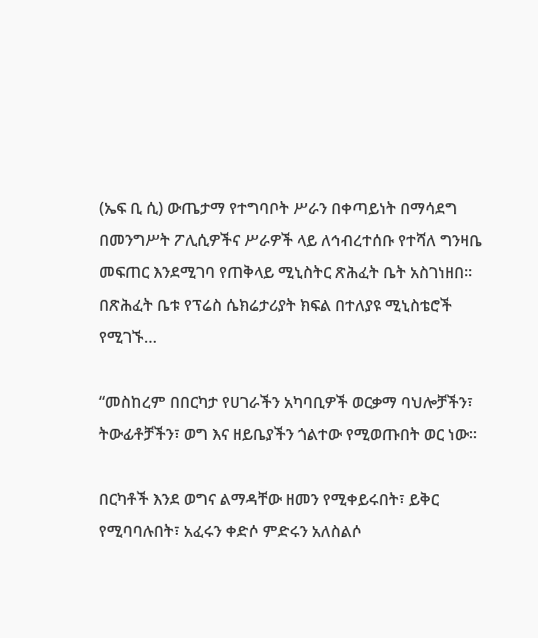(ኤፍ ቢ ሲ) ውጤታማ የተግባቦት ሥራን በቀጣይነት በማሳደግ በመንግሥት ፖሊሲዎችና ሥራዎች ላይ ለኅብረተሰቡ የተሻለ ግንዛቤ መፍጠር እንደሚገባ የጠቅላይ ሚኒስትር ጽሕፈት ቤት አስገነዘበ፡፡ በጽሕፈት ቤቱ የፕሬስ ሴክሬታሪያት ክፍል በተለያዩ ሚኒስቴሮች የሚገኙ…

“መስከረም በበርካታ የሀገራችን አካባቢዎች ወርቃማ ባህሎቻችን፣ ትውፊቶቻችን፣ ወግ እና ዘይቤያችን ጎልተው የሚወጡበት ወር ነው።

በርካቶች እንደ ወግና ልማዳቸው ዘመን የሚቀይሩበት፣ ይቅር የሚባባሉበት፣ አፈሩን ቀድሶ ምድሩን አለስልሶ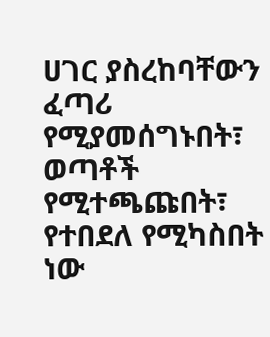ሀገር ያስረከባቸውን ፈጣሪ የሚያመሰግኑበት፣ ወጣቶች የሚተጫጩበት፣ የተበደለ የሚካስበት ነው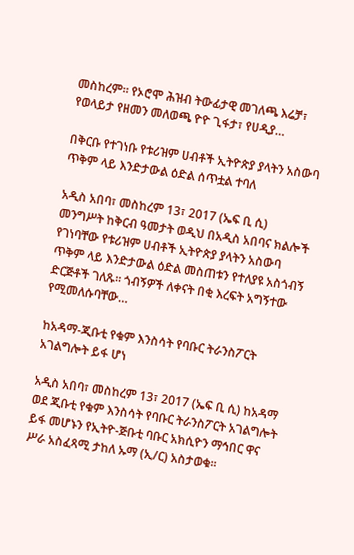መስከረም። የኦሮሞ ሕዝብ ትውፊታዊ መገለጫ እሬቻ፣ የወላይታ የዘመን መለወጫ ዮዮ ጊፋታ፣ የሀዲያ…

በቅርቡ የተገነቡ የቱሪዝም ሀብቶች ኢትዮጵያ ያላትን አስውባ ጥቅም ላይ እንድታውል ዕድል ሰጥቷል ተባለ

አዲስ አበባ፣ መስከረም 13፣ 2017 (ኤፍ ቢ ሲ) መንግሥት ከቅርብ ዓመታት ወዲህ በአዲስ አበባና ክልሎች የገነባቸው የቱሪዝም ሀብቶች ኢትዮጵያ ያላትን አስውባ ጥቅም ላይ እንድታውል ዕድል መስጠቱን የተለያዩ አስጎብኝ ድርጅቶች ገለጹ፡፡ ጎብኝዎች ለቀናት በቂ እረፍት አግኝተው የሚመለሱባቸው…

ከአዳማ-ጂቡቲ የቁም እንስሳት የባቡር ትራንስፖርት አገልግሎት ይፋ ሆነ

አዲስ አበባ፣ መስከረም 13፣ 2017 (ኤፍ ቢ ሲ) ከአዳማ ወደ ጂቡቲ የቁም እንስሳት የባቡር ትራንስፖርት አገልግሎት ይፋ መሆኑን የኢትዮ-ጅቡቲ ባቡር አክሲዮን ማኅበር ዋና ሥራ አስፈጻሚ ታከለ ኡማ (ኢ/ር) አስታወቁ፡፡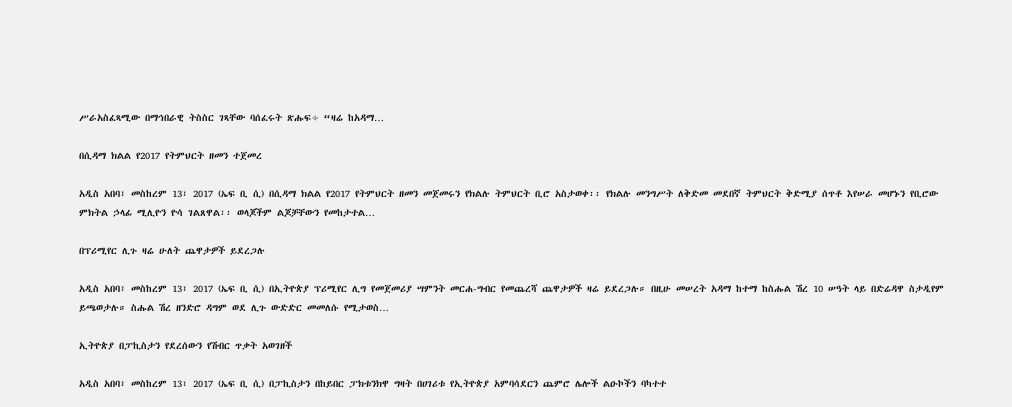ሥራአስፈጻሚው በማኅበራዊ ትስስር ገጻቸው ባሰፈሩት ጽሑፍ÷ “ዛሬ ከአዳማ…

በሲዳማ ክልል የ2017 የትምህርት ዘመን ተጀመረ

አዲስ አበባ፣ መስከረም 13፣ 2017 (ኤፍ ቢ ሲ) በሲዳማ ክልል የ2017 የትምህርት ዘመን መጀመሩን የክልሉ ትምህርት ቢሮ አስታወቀ፡፡ የክልሉ መንግሥት ለቅድመ መደበኛ ትምህርት ቅድሚያ ሰጥቶ እየሠራ መሆኑን የቢሮው ምክትል ኃላፊ ሚሊዮን ዮሳ ገልጸዋል፡፡ ወላጆችም ልጆቻቸውን የመከታተል…

በፕሪሚየር ሊጉ ዛሬ ሁለት ጨዋታዎች ይደረጋሉ

አዲስ አበባ፣ መስከረም 13፣ 2017 (ኤፍ ቢ ሲ) በኢትዮጵያ ፕሪሚየር ሊግ የመጀመሪያ ሣምንት መርሐ-ግብር የመጨረሻ ጨዋታዎች ዛሬ ይደረጋሉ። በዚሁ መሠረት አዳማ ከተማ ከስሑል ሽረ 10 ሠዓት ላይ በድሬዳዋ ስታዲየም ይጫወታሉ። ስሑል ሽረ ዘንድሮ ዳግም ወደ ሊጉ ውድድር መመለሱ የሚታወስ…

ኢትዮጵያ በፓኪስታን የደረሰውን የሽብር ጥቃት አወገዘች

አዲስ አበባ፣ መስከረም 13፣ 2017 (ኤፍ ቢ ሲ) በፓኪስታን በከይበር ፓክቱንክዋ ግዛት በሀገሪቱ የኢትዮጵያ አምባሳደርን ጨምሮ ሌሎች ልዑኮችን ባካተተ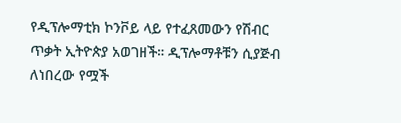የዲፕሎማቲክ ኮንቮይ ላይ የተፈጸመውን የሽብር ጥቃት ኢትዮጵያ አወገዘች። ዲፕሎማቶቹን ሲያጅብ ለነበረው የሟች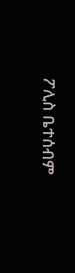ፖሊስ ቤተሰብም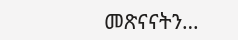መጽናናትን…